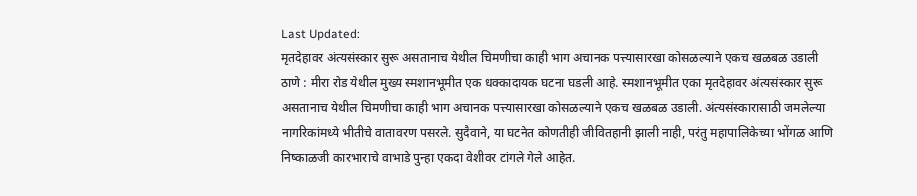Last Updated:
मृतदेहावर अंत्यसंस्कार सुरू असतानाच येथील चिमणीचा काही भाग अचानक पत्त्यासारखा कोसळल्याने एकच खळबळ उडाली
ठाणे : मीरा रोड येथील मुख्य स्मशानभूमीत एक धक्कादायक घटना घडली आहे. स्मशानभूमीत एका मृतदेहावर अंत्यसंस्कार सुरू असतानाच येथील चिमणीचा काही भाग अचानक पत्त्यासारखा कोसळल्याने एकच खळबळ उडाली. अंत्यसंस्कारासाठी जमलेल्या नागरिकांमध्ये भीतीचे वातावरण पसरले. सुदैवाने, या घटनेत कोणतीही जीवितहानी झाली नाही, परंतु महापालिकेच्या भोंगळ आणि निष्काळजी कारभाराचे वाभाडे पुन्हा एकदा वेशीवर टांगले गेले आहेत.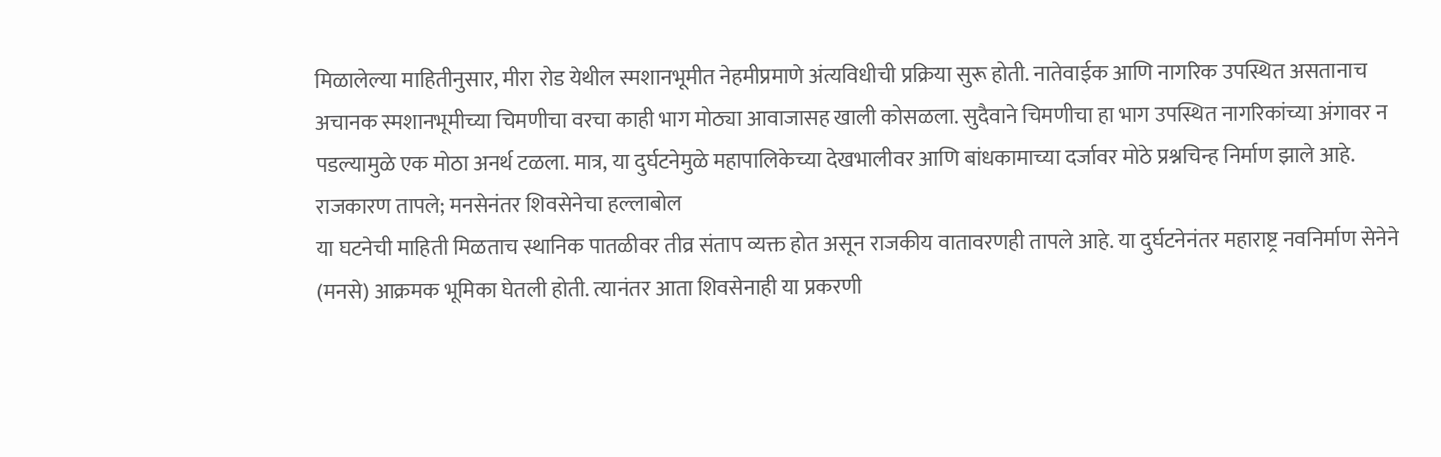मिळालेल्या माहितीनुसार, मीरा रोड येथील स्मशानभूमीत नेहमीप्रमाणे अंत्यविधीची प्रक्रिया सुरू होती. नातेवाईक आणि नागरिक उपस्थित असतानाच अचानक स्मशानभूमीच्या चिमणीचा वरचा काही भाग मोठ्या आवाजासह खाली कोसळला. सुदैवाने चिमणीचा हा भाग उपस्थित नागरिकांच्या अंगावर न पडल्यामुळे एक मोठा अनर्थ टळला. मात्र, या दुर्घटनेमुळे महापालिकेच्या देखभालीवर आणि बांधकामाच्या दर्जावर मोठे प्रश्नचिन्ह निर्माण झाले आहे.
राजकारण तापले; मनसेनंतर शिवसेनेचा हल्लाबोल
या घटनेची माहिती मिळताच स्थानिक पातळीवर तीव्र संताप व्यक्त होत असून राजकीय वातावरणही तापले आहे. या दुर्घटनेनंतर महाराष्ट्र नवनिर्माण सेनेने (मनसे) आक्रमक भूमिका घेतली होती. त्यानंतर आता शिवसेनाही या प्रकरणी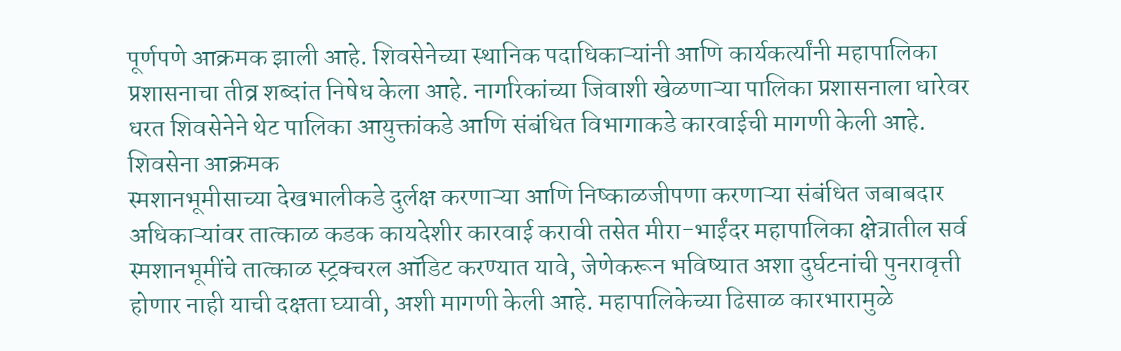पूर्णपणे आक्रमक झाली आहे. शिवसेनेच्या स्थानिक पदाधिकाऱ्यांनी आणि कार्यकर्त्यांनी महापालिका प्रशासनाचा तीव्र शब्दांत निषेध केला आहे. नागरिकांच्या जिवाशी खेळणाऱ्या पालिका प्रशासनाला धारेवर धरत शिवसेनेने थेट पालिका आयुक्तांकडे आणि संबंधित विभागाकडे कारवाईची मागणी केली आहे.
शिवसेना आक्रमक
स्मशानभूमीसाच्या देखभालीकडे दुर्लक्ष करणाऱ्या आणि निष्काळजीपणा करणाऱ्या संबंधित जबाबदार अधिकाऱ्यांवर तात्काळ कडक कायदेशीर कारवाई करावी तसेत मीरा-भाईंदर महापालिका क्षेत्रातील सर्व स्मशानभूमींचे तात्काळ स्ट्रक्चरल ऑडिट करण्यात यावे, जेणेकरून भविष्यात अशा दुर्घटनांची पुनरावृत्ती होणार नाही याची दक्षता घ्यावी, अशी मागणी केली आहे. महापालिकेच्या ढिसाळ कारभारामुळे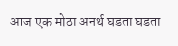आज एक मोठा अनर्थ घडता घडता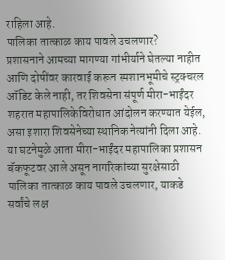राहिला आहे.
पालिका तात्काळ काय पावले उचलणार?
प्रशासनाने आमच्या मागण्या गांभीर्याने घेतल्या नाहीत आणि दोषींवर कारवाई करून स्मशानभूमीचे स्ट्रक्चरल ऑडिट केले नाही, तर शिवसेना संपूर्ण मीरा-भाईंदर शहरात महापालिकेविरोधात आंदोलन करण्यात येईल, असा इशारा शिवसेनेच्या स्थानिक नेत्यांनी दिला आहे. या घटनेमुळे आता मीरा-भाईंदर महापालिका प्रशासन बॅकफूटवर आले असून नागरिकांच्या सुरक्षेसाठी पालिका तात्काळ काय पावले उचलणार, याकडे सर्वांचे लक्ष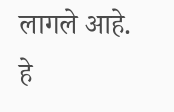लागले आहे.
हे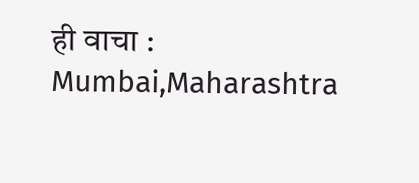ही वाचा :
Mumbai,Maharashtra